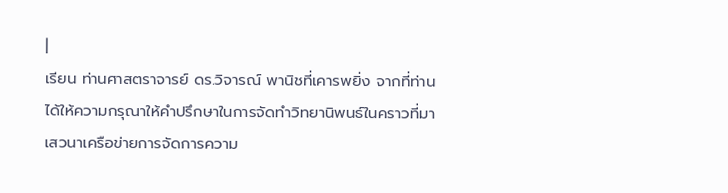|
เรียน ท่านศาสตราจารย์ ดร.วิจารณ์ พานิชที่เคารพยิ่ง จากที่ท่านได้ให้ความกรุณาให้คำปรึกษาในการจัดทำวิทยานิพนธ์ในคราวที่มาเสวนาเครือข่ายการจัดการความ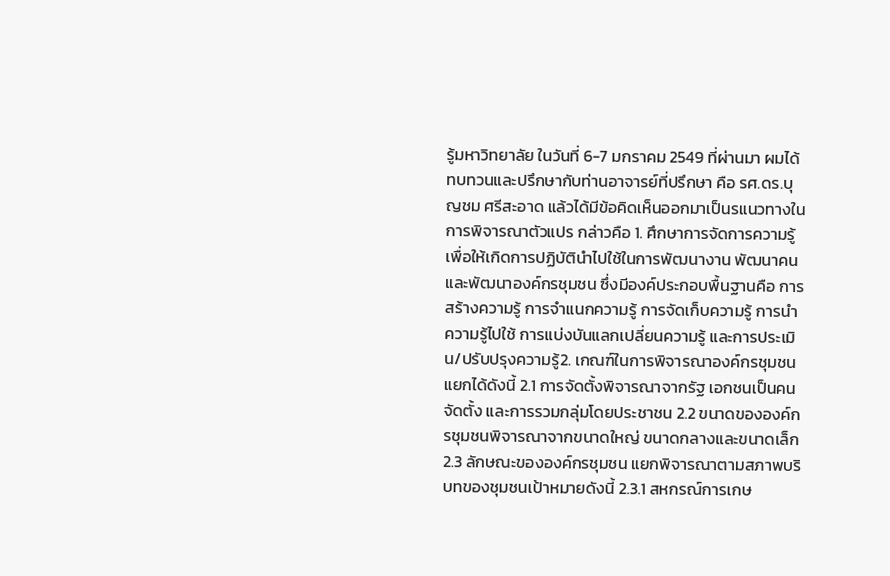รู้มหาวิทยาลัย ในวันที่ 6-7 มกราคม 2549 ที่ผ่านมา ผมได้ทบทวนและปรึกษากับท่านอาจารย์ที่ปรึกษา คือ รศ.ดร.บุญชม ศรีสะอาด แล้วได้มีข้อคิดเห็นออกมาเป็นรแนวทางในการพิจารณาตัวแปร กล่าวคือ 1. ศึกษาการจัดการความรู้เพื่อให้เกิดการปฏิบัตินำไปใช้ในการพัฒนางาน พัฒนาคนและพัฒนาองค์กรชุมชน ซึ่งมีองค์ประกอบพื้นฐานคือ การสร้างความรู้ การจำแนกความรู้ การจัดเก็บความรู้ การนำความรู้ไปใช้ การแบ่งบันแลกเปลี่ยนความรู้ และการประเมิน/ปรับปรุงความรู้2. เกณฑ์ในการพิจารณาองค์กรชุมชนแยกได้ดังนี้ 2.1 การจัดตั้งพิจารณาจากรัฐ เอกชนเป็นคนจัดตั้ง และการรวมกลุ่มโดยประชาชน 2.2 ขนาดขององค์กรชุมชนพิจารณาจากขนาดใหญ่ ขนาดกลางและขนาดเล็ก 2.3 ลักษณะขององค์กรชุมชน แยกพิจารณาตามสภาพบริบทของชุมชนเป้าหมายดังนี้ 2.3.1 สหกรณ์การเกษ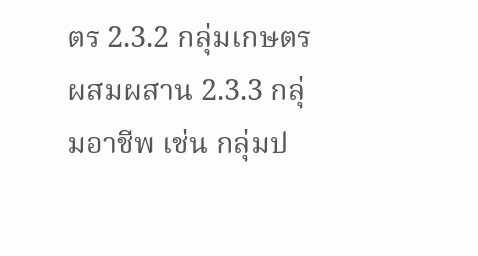ตร 2.3.2 กลุ่มเกษตรผสมผสาน 2.3.3 กลุ่มอาชีพ เช่น กลุ่มป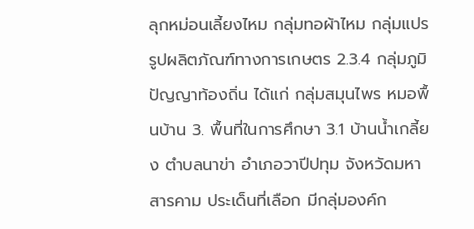ลุกหม่อนเลี้ยงไหม กลุ่มทอผ้าไหม กลุ่มแปรรูปผลิตภัณฑ์ทางการเกษตร 2.3.4 กลุ่มภูมิปัญญาท้องถิ่น ได้แก่ กลุ่มสมุนไพร หมอพื้นบ้าน 3. พื้นที่ในการศึกษา 3.1 บ้านน้ำเกลี้ยง ตำบลนาข่า อำเภอวาปีปทุม จังหวัดมหาสารคาม ประเด็นที่เลือก มีกลุ่มองค์ก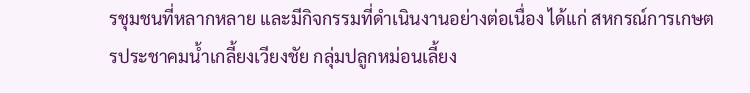รชุมชนที่หลากหลาย และมีกิจกรรมที่ดำเนินงานอย่างต่อเนื่อง ได้แก่ สหกรณ์การเกษตรประชาคมน้ำเกลี้ยงเวียงชัย กลุ่มปลูกหม่อนเลี้ยง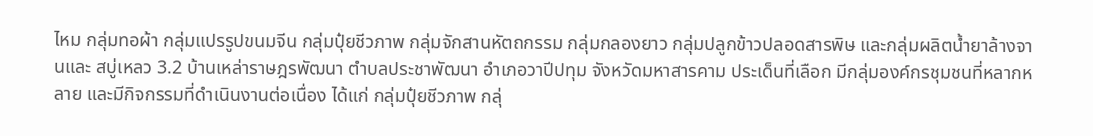ไหม กลุ่มทอผ้า กลุ่มแปรรูปขนมจีน กลุ่มปุ๋ยชีวภาพ กลุ่มจักสานหัตถกรรม กลุ่มกลองยาว กลุ่มปลูกข้าวปลอดสารพิษ และกลุ่มผลิตน้ำยาล้างจานและ สบู่เหลว 3.2 บ้านเหล่าราษฎรพัฒนา ตำบลประชาพัฒนา อำเภอวาปีปทุม จังหวัดมหาสารคาม ประเด็นที่เลือก มีกลุ่มองค์กรชุมชนที่หลากหลาย และมีกิจกรรมที่ดำเนินงานต่อเนื่อง ได้แก่ กลุ่มปุ๋ยชีวภาพ กลุ่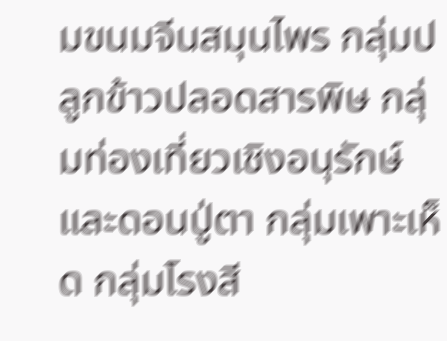มขนมจีนสมุนไพร กลุ่มปลูกข้าวปลอดสารพิษ กลุ่มท่องเที่ยวเชิงอนุรักษ์และดอนปู่ตา กลุ่มเพาะเห็ด กลุ่มโรงสี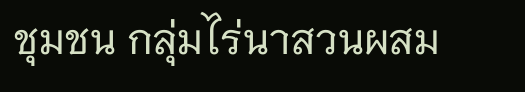ชุมชน กลุ่มไร่นาสวนผสม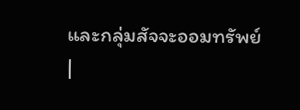และกลุ่มสัจจะออมทรัพย์
|